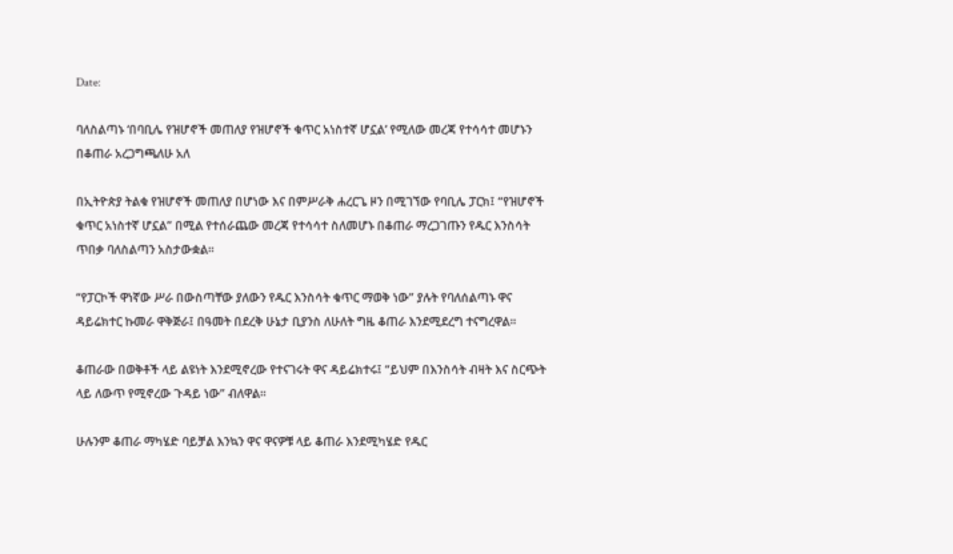Date:

ባለስልጣኑ ‘በባቢሌ የዝሆኖች መጠለያ የዝሆኖች ቁጥር አነስተኛ ሆኗል’ የሚለው መረጃ የተሳሳተ መሆኑን በቆጠራ አረጋግጫለሁ አለ

በኢትዮጵያ ትልቁ የዝሆኖች መጠለያ በሆነው እና በምሥራቅ ሐረርጌ ዞን በሚገኘው የባቢሌ ፓርክ፤ “የዝሆኖች ቁጥር አነስተኛ ሆኗል” በሚል የተሰራጨው መረጃ የተሳሳተ ስለመሆኑ በቆጠራ ማረጋገጡን የዱር እንስሳት ጥበቃ ባለስልጣን አስታውቋል፡፡

“የፓርኮች ዋነኛው ሥራ በውስጣቸው ያለውን የዱር እንስሳት ቁጥር ማወቅ ነው” ያሉት የባለሰልጣኑ ዋና ዳይሬክተር ኩመራ ዋቅጅራ፤ በዓመት በደረቅ ሁኔታ ቢያንስ ለሁለት ግዜ ቆጠራ እንደሚደረግ ተናግረዋል፡፡

ቆጠራው በወቅቶች ላይ ልዩነት እንደሚኖረው የተናገሩት ዋና ዳይሬክተሩ፤ “ይህም በእንስሳት ብዛት እና ስርጭት ላይ ለውጥ የሚኖረው ጉዳይ ነው” ብለዋል፡፡

ሁሉንም ቆጠራ ማካሄድ ባይቻል እንኳን ዋና ዋናዎቹ ላይ ቆጠራ እንደሚካሄድ የዱር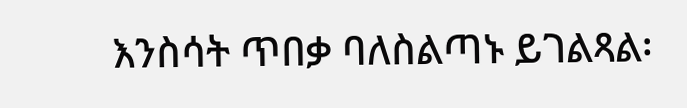እንስሳት ጥበቃ ባለስልጣኑ ይገልጻል፡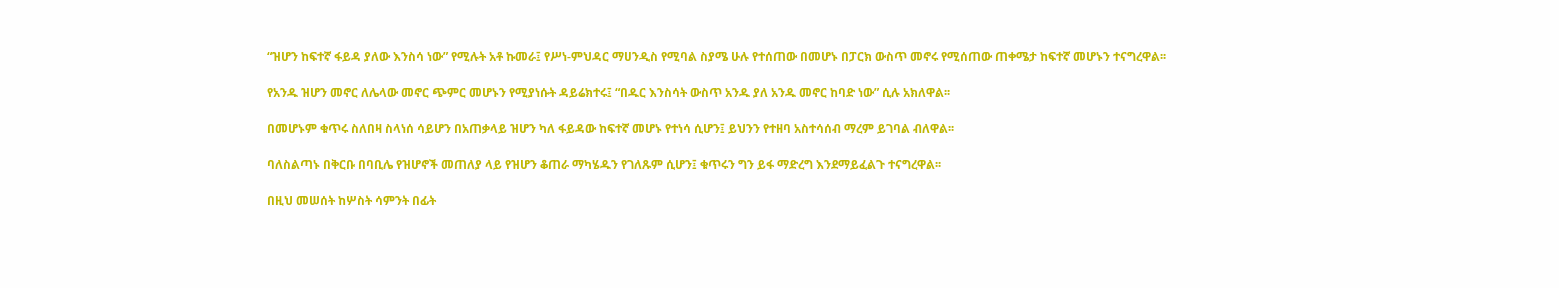“ዝሆን ከፍተኛ ፋይዳ ያለው እንስሳ ነው” የሚሉት አቶ ኩመራ፤ የሥነ-ምህዳር ማሀንዲስ የሚባል ስያሜ ሁሉ የተሰጠው በመሆኑ በፓርክ ውስጥ መኖሩ የሚሰጠው ጠቀሜታ ከፍተኛ መሆኑን ተናግረዋል፡፡

የአንዱ ዝሆን መኖር ለሌላው መኖር ጭምር መሆኑን የሚያነሱት ዳይሬክተሩ፤ “በዱር እንስሳት ውስጥ አንዱ ያለ አንዱ መኖር ከባድ ነው” ሲሉ አክለዋል፡፡

በመሆኑም ቁጥሩ ስለበዛ ስላነሰ ሳይሆን በአጠቃላይ ዝሆን ካለ ፋይዳው ከፍተኛ መሆኑ የተነሳ ሲሆን፤ ይህንን የተዘባ አስተሳሰብ ማረም ይገባል ብለዋል፡፡

ባለስልጣኑ በቅርቡ በባቢሌ የዝሆኖች መጠለያ ላይ የዝሆን ቆጠራ ማካሄዱን የገለጹም ሲሆን፤ ቁጥሩን ግን ይፋ ማድረግ እንደማይፈልጉ ተናግረዋል፡፡

በዚህ መሠሰት ከሦስት ሳምንት በፊት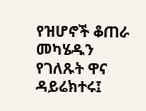የዝሆኖች ቆጠራ መካሄዱን የገለጹት ዋና ዳይሬክተሩ፤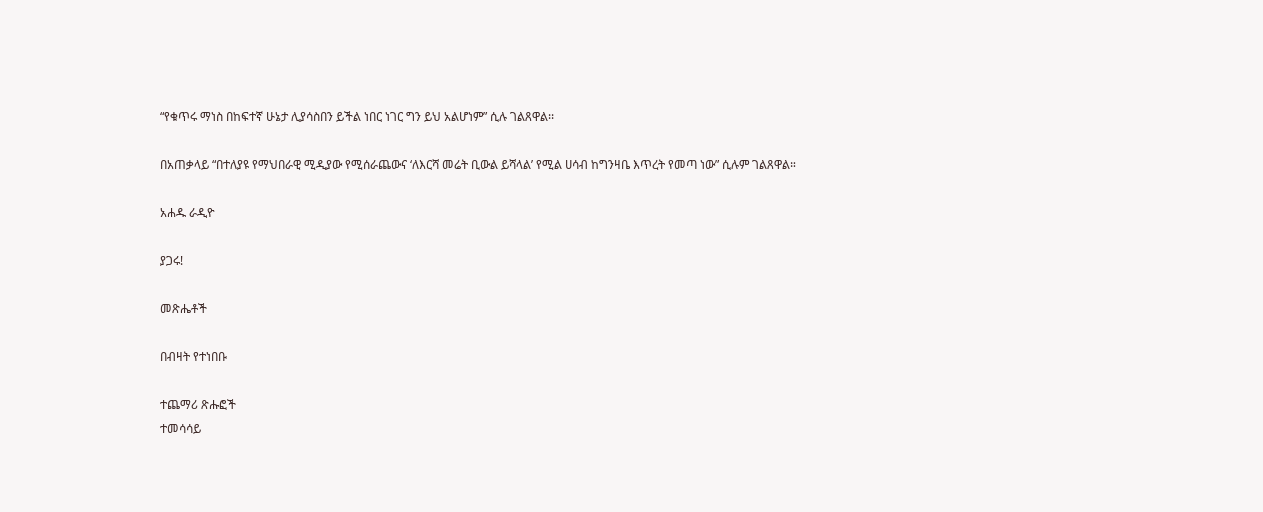“የቁጥሩ ማነስ በከፍተኛ ሁኔታ ሊያሳስበን ይችል ነበር ነገር ግን ይህ አልሆነም” ሲሉ ገልጸዋል፡፡

በአጠቃላይ “በተለያዩ የማህበራዊ ሚዲያው የሚሰራጨውና ‘ለእርሻ መሬት ቢውል ይሻላል’ የሚል ሀሳብ ከግንዛቤ እጥረት የመጣ ነው” ሲሉም ገልጸዋል።

አሐዱ ራዲዮ

ያጋሩ!

መጽሔቶች

በብዛት የተነበቡ

ተጨማሪ ጽሑፎች
ተመሳሳይ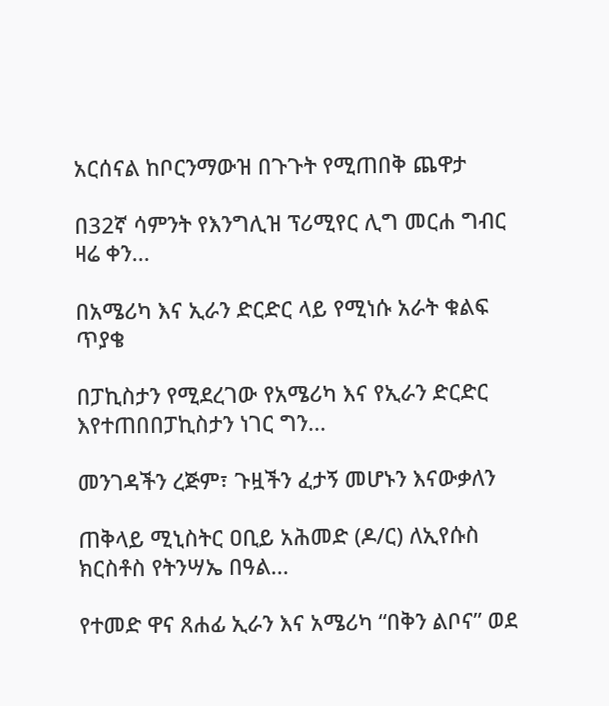አርሰናል ከቦርንማውዝ በጉጉት የሚጠበቅ ጨዋታ

በ32ኛ ሳምንት የእንግሊዝ ፕሪሚየር ሊግ መርሐ ግብር ዛሬ ቀን...

በአሜሪካ እና ኢራን ድርድር ላይ የሚነሱ አራት ቁልፍ ጥያቄ

በፓኪስታን የሚደረገው የአሜሪካ እና የኢራን ድርድር እየተጠበበፓኪስታን ነገር ግን...

መንገዳችን ረጅም፣ ጉዟችን ፈታኝ መሆኑን እናውቃለን

ጠቅላይ ሚኒስትር ዐቢይ አሕመድ (ዶ/ር) ለኢየሱስ ክርስቶስ የትንሣኤ በዓል...

የተመድ ዋና ጸሐፊ ኢራን እና አሜሪካ “በቅን ልቦና” ወደ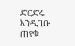ድርድሩ እንዲገቡ ጠየቁ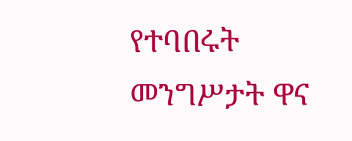የተባበሩት መንግሥታት ዋና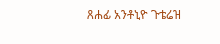ጸሐፊ አንቶኒዮ ጉቴሬዝ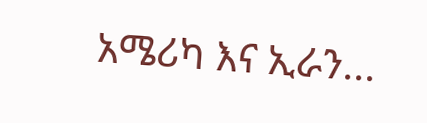አሜሪካ እና ኢራን...